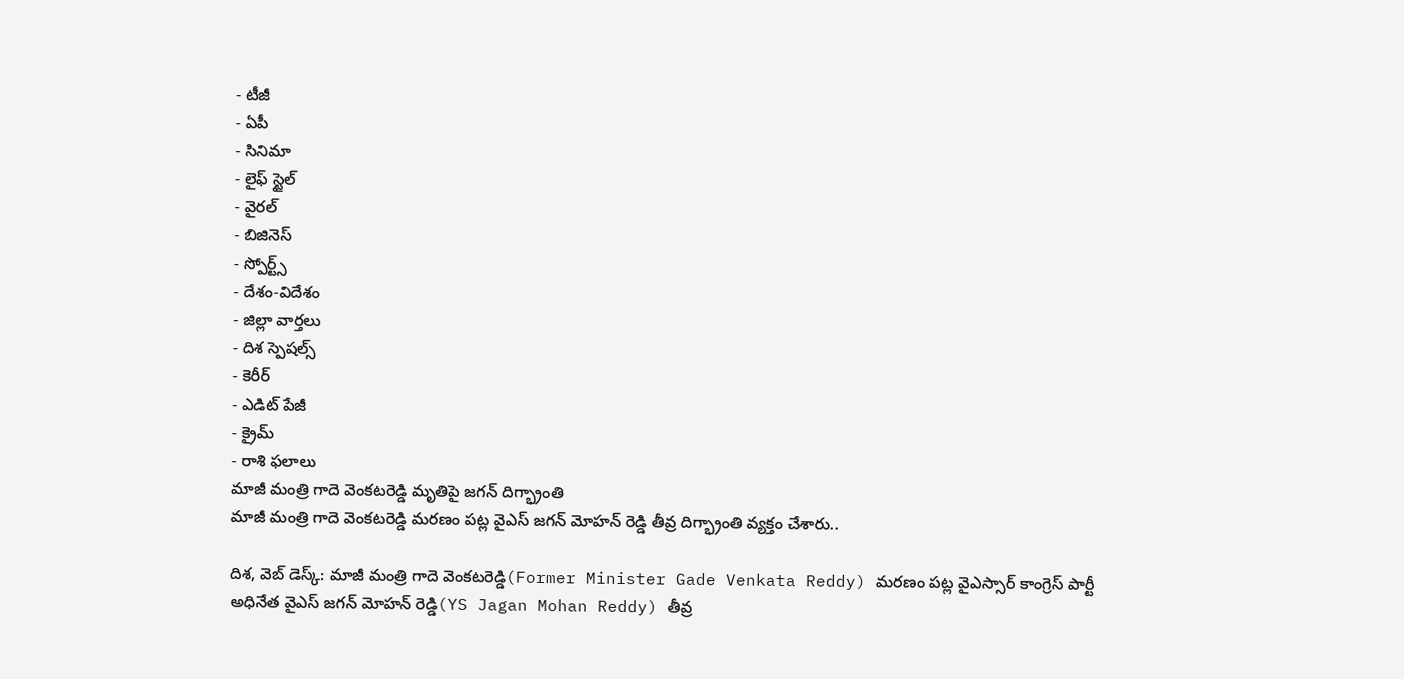- టీజీ
- ఏపీ
- సినిమా
- లైఫ్ స్టైల్
- వైరల్
- బిజినెస్
- స్పోర్ట్స్
- దేశం-విదేశం
- జిల్లా వార్తలు
- దిశ స్పెషల్స్
- కెరీర్
- ఎడిట్ పేజీ
- క్రైమ్
- రాశి ఫలాలు
మాజీ మంత్రి గాదె వెంకటరెడ్డి మృతిపై జగన్ దిగ్భ్రాంతి
మాజీ మంత్రి గాదె వెంకటరెడ్డి మరణం పట్ల వైఎస్ జగన్ మోహన్ రెడ్డి తీవ్ర దిగ్భ్రాంతి వ్యక్తం చేశారు..

దిశ, వెబ్ డెస్క్: మాజీ మంత్రి గాదె వెంకటరెడ్డి(Former Minister Gade Venkata Reddy) మరణం పట్ల వైఎస్సార్ కాంగ్రెస్ పార్టీ అధినేత వైఎస్ జగన్ మోహన్ రెడ్డి(YS Jagan Mohan Reddy) తీవ్ర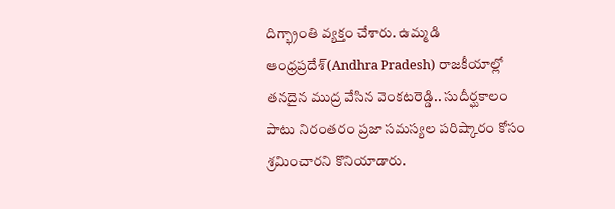దిగ్భ్రాంతి వ్యక్తం చేశారు. ఉమ్మడి ఆంధ్రప్రదేశ్(Andhra Pradesh) రాజకీయాల్లో తనదైన ముద్ర వేసిన వెంకటరెడ్డి.. సుదీర్ఘకాలం పాటు నిరంతరం ప్రజా సమస్యల పరిష్కారం కోసం శ్రమించారని కొనియాడారు.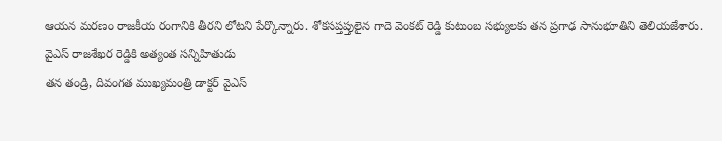ఆయన మరణం రాజకీయ రంగానికి తీరని లోటని పేర్కొన్నారు. శోకసప్తప్తులైన గాదె వెంకట్ రెడ్డి కుటుంబ సభ్యులకు తన ప్రగాఢ సానుభూతిని తెలియజేశారు.
వైఎస్ రాజశేఖర రెడ్డికి అత్యంత సన్నిహితుడు
తన తండ్రి, దివంగత ముఖ్యమంత్రి డాక్టర్ వైఎస్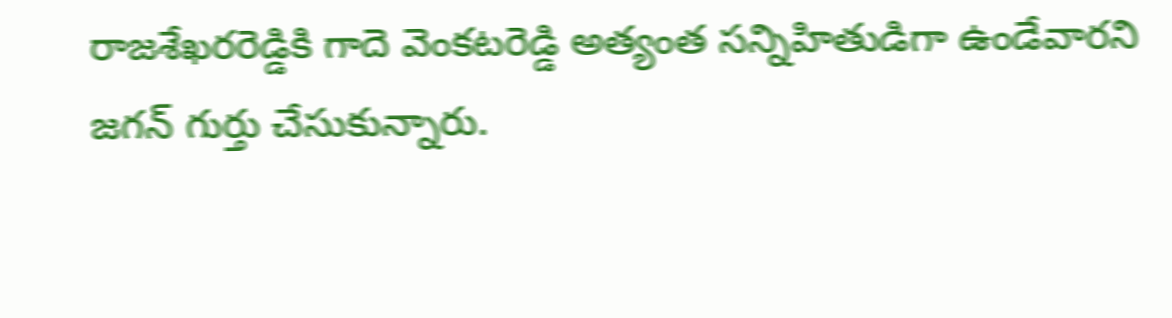రాజశేఖరరెడ్డికి గాదె వెంకటరెడ్డి అత్యంత సన్నిహితుడిగా ఉండేవారని జగన్ గుర్తు చేసుకున్నారు.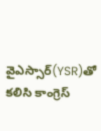వైఎస్సార్(YSR)తో కలిసి కాంగ్రెస్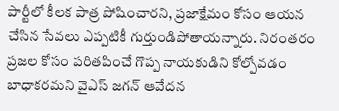పార్టీలో కీలక పాత్ర పోషించారని, ప్రజాక్షేమం కోసం ఆయన చేసిన సేవలు ఎప్పటికీ గుర్తుండిపోతాయన్నారు. నిరంతరం ప్రజల కోసం పరితపించే గొప్ప నాయకుడిని కోల్పోవడం బాధాకరమని వైఎస్ జగన్ ఆవేదన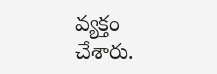వ్యక్తం చేశారు.